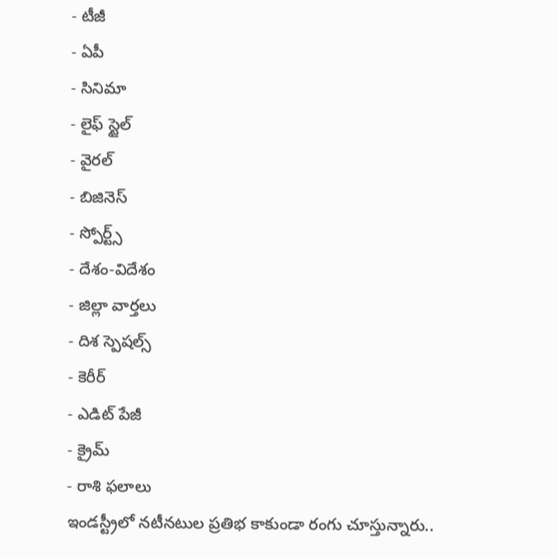- టీజీ
- ఏపీ
- సినిమా
- లైఫ్ స్టైల్
- వైరల్
- బిజినెస్
- స్పోర్ట్స్
- దేశం-విదేశం
- జిల్లా వార్తలు
- దిశ స్పెషల్స్
- కెరీర్
- ఎడిట్ పేజీ
- క్రైమ్
- రాశి ఫలాలు
ఇండస్ట్రీలో నటీనటుల ప్రతిభ కాకుండా రంగు చూస్తున్నారు..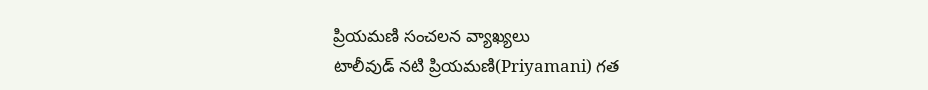ప్రియమణి సంచలన వ్యాఖ్యలు
టాలీవుడ్ నటి ప్రియమణి(Priyamani) గత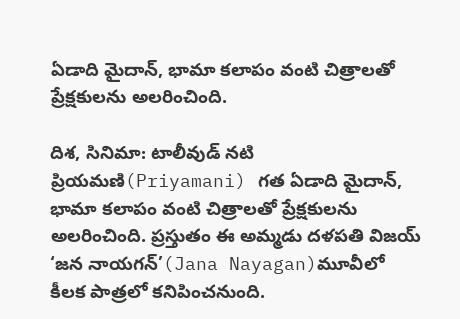ఏడాది మైదాన్, భామా కలాపం వంటి చిత్రాలతో ప్రేక్షకులను అలరించింది.

దిశ, సినిమా: టాలీవుడ్ నటి ప్రియమణి(Priyamani) గత ఏడాది మైదాన్, భామా కలాపం వంటి చిత్రాలతో ప్రేక్షకులను అలరించింది. ప్రస్తుతం ఈ అమ్మడు దళపతి విజయ్ ‘జన నాయగన్’(Jana Nayagan)మూవీలో కీలక పాత్రలో కనిపించనుంది.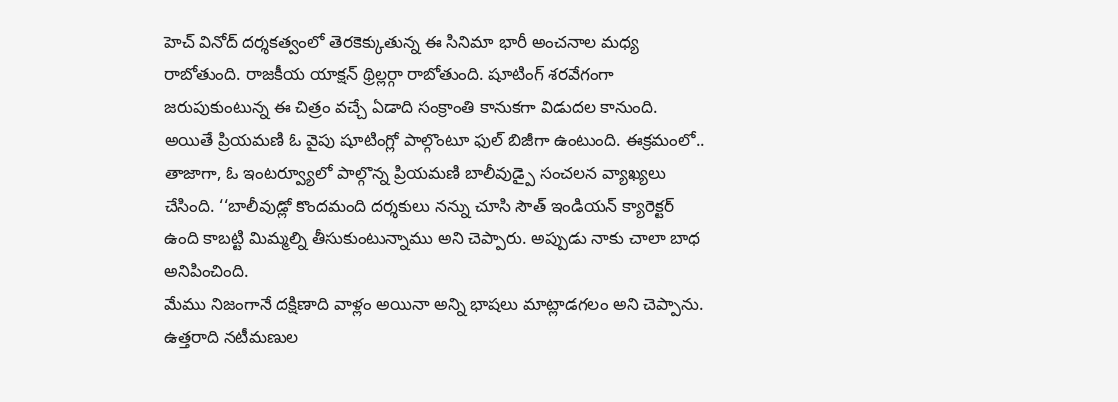హెచ్ వినోద్ దర్శకత్వంలో తెరకెక్కుతున్న ఈ సినిమా భారీ అంచనాల మధ్య రాబోతుంది. రాజకీయ యాక్షన్ థ్రిల్లర్గా రాబోతుంది. షూటింగ్ శరవేగంగా జరుపుకుంటున్న ఈ చిత్రం వచ్చే ఏడాది సంక్రాంతి కానుకగా విడుదల కానుంది. అయితే ప్రియమణి ఓ వైపు షూటింగ్లో పాల్గొంటూ ఫుల్ బిజీగా ఉంటుంది. ఈక్రమంలో.. తాజాగా, ఓ ఇంటర్వ్యూలో పాల్గొన్న ప్రియమణి బాలీవుడ్పై సంచలన వ్యాఖ్యలు చేసింది. ‘‘బాలీవుడ్లో కొందమంది దర్శకులు నన్ను చూసి సౌత్ ఇండియన్ క్యారెక్టర్ ఉంది కాబట్టి మిమ్మల్ని తీసుకుంటున్నాము అని చెప్పారు. అప్పుడు నాకు చాలా బాధ అనిపించింది.
మేము నిజంగానే దక్షిణాది వాళ్లం అయినా అన్ని భాషలు మాట్లాడగలం అని చెప్పాను. ఉత్తరాది నటీమణుల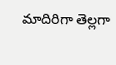మాదిరిగా తెల్లగా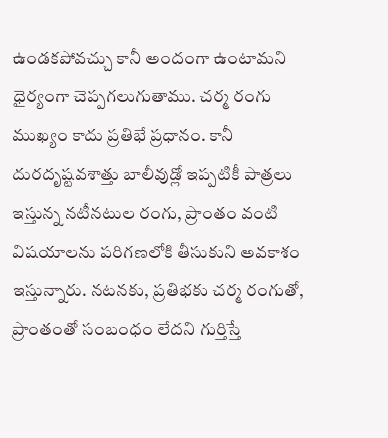ఉండకపోవచ్చు కానీ అందంగా ఉంటామని ధైర్యంగా చెప్పగలుగుతాము. చర్మ రంగు ముఖ్యం కాదు ప్రతిభే ప్రధానం. కానీ దురదృష్టవశాత్తు బాలీవుడ్లో ఇప్పటికీ పాత్రలు ఇస్తున్న నటీనటుల రంగు, ప్రాంతం వంటి విషయాలను పరిగణలోకి తీసుకుని అవకాశం ఇస్తున్నారు. నటనకు, ప్రతిభకు చర్మ రంగుతో, ప్రాంతంతో సంబంధం లేదని గుర్తిస్తే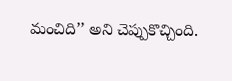మంచిది’’ అని చెప్పుకొచ్చింది.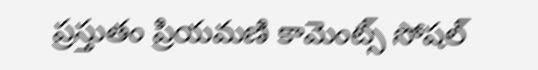ప్రస్తుతం ప్రియమణి కామెంట్స్ సోషల్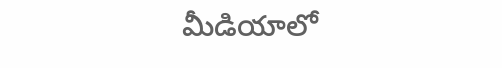మీడియాలో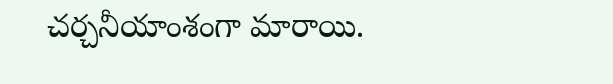చర్చనీయాంశంగా మారాయి.